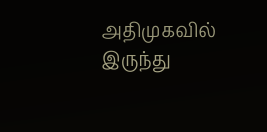அதிமுகவில் இருந்து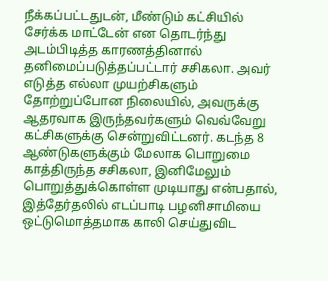நீக்கப்பட்டதுடன், மீண்டும் கட்சியில் சேர்க்க மாட்டேன் என தொடர்ந்து அடம்பிடித்த காரணத்தினால் தனிமைப்படுத்தப்பட்டார் சசிகலா. அவர் எடுத்த எல்லா முயற்சிகளும் தோற்றுப்போன நிலையில், அவருக்கு ஆதரவாக இருந்தவர்களும் வெவ்வேறு கட்சிகளுக்கு சென்றுவிட்டனர். கடந்த 8 ஆண்டுகளுக்கும் மேலாக பொறுமை காத்திருந்த சசிகலா, இனிமேலும் பொறுத்துக்கொள்ள முடியாது என்பதால், இத்தேர்தலில் எடப்பாடி பழனிசாமியை ஒட்டுமொத்தமாக காலி செய்துவிட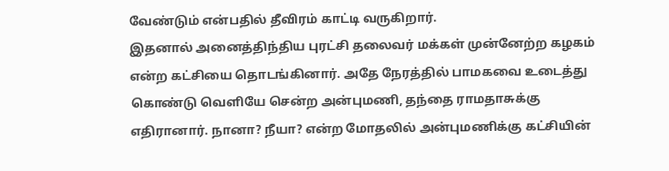வேண்டும் என்பதில் தீவிரம் காட்டி வருகிறார்.
இதனால் அனைத்திந்திய புரட்சி தலைவர் மக்கள் முன்னேற்ற கழகம் என்ற கட்சியை தொடங்கினார். அதே நேரத்தில் பாமகவை உடைத்து கொண்டு வெளியே சென்ற அன்புமணி, தந்தை ராமதாசுக்கு எதிரானார். நானா? நீயா? என்ற மோதலில் அன்புமணிக்கு கட்சியின்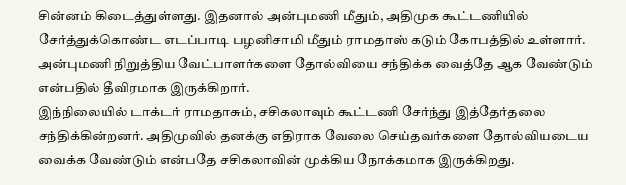சின்னம் கிடைத்துள்ளது. இதனால் அன்புமணி மீதும், அதிமுக கூட்டணியில் சேர்த்துக்கொண்ட எடப்பாடி பழனிசாமி மீதும் ராமதாஸ் கடும் கோபத்தில் உள்ளார். அன்புமணி நிறுத்திய வேட்பாளர்களை தோல்வியை சந்திக்க வைத்தே ஆக வேண்டும் என்பதில் தீவிரமாக இருக்கிறார்.
இந்நிலையில் டாக்டர் ராமதாசும், சசிகலாவும் கூட்டணி சேர்ந்து இத்தேர்தலை சந்திக்கின்றனர். அதிமுவில் தனக்கு எதிராக வேலை செய்தவர்களை தோல்வியடைய வைக்க வேண்டும் என்பதே சசிகலாவின் முக்கிய நோக்கமாக இருக்கிறது.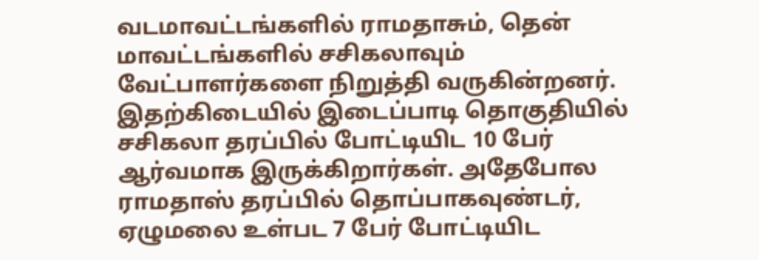வடமாவட்டங்களில் ராமதாசும், தென் மாவட்டங்களில் சசிகலாவும் வேட்பாளர்களை நிறுத்தி வருகின்றனர். இதற்கிடையில் இடைப்பாடி தொகுதியில் சசிகலா தரப்பில் போட்டியிட 10 பேர் ஆர்வமாக இருக்கிறார்கள். அதேபோல ராமதாஸ் தரப்பில் தொப்பாகவுண்டர், ஏழுமலை உள்பட 7 பேர் போட்டியிட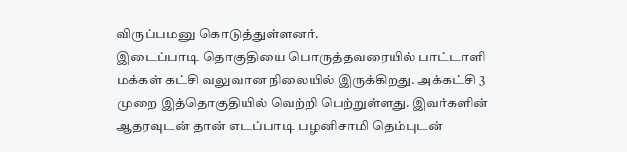விருப்பமனு கொடுத்துள்ளனர்.
இடைப்பாடி தொகுதியை பொருத்தவரையில் பாட்டாளி மக்கள் கட்சி வலுவான நிலையில் இருக்கிறது. அக்கட்சி 3 முறை இத்தொகுதியில் வெற்றி பெற்றுள்ளது. இவர்களின் ஆதரவுடன் தான் எடப்பாடி பழனிசாமி தெம்புடன்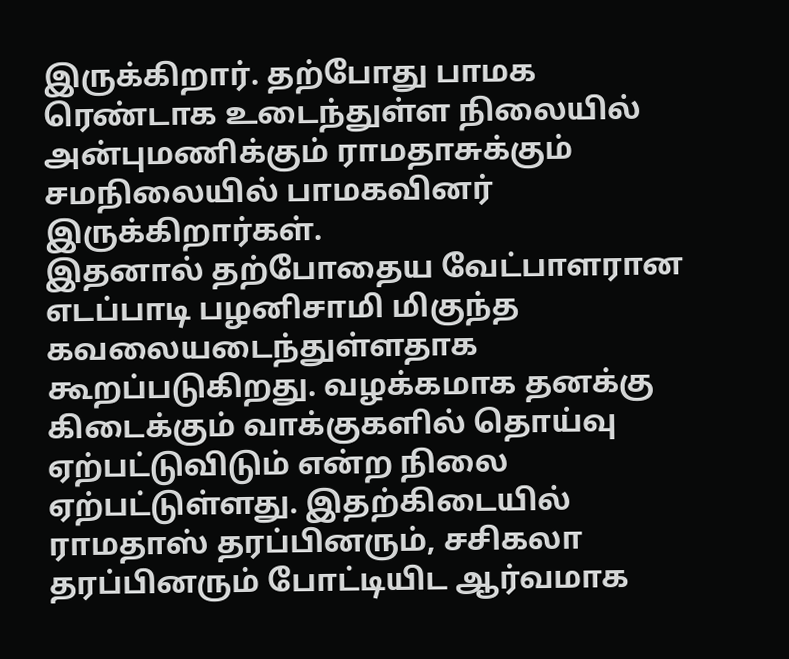இருக்கிறார். தற்போது பாமக ரெண்டாக உடைந்துள்ள நிலையில் அன்புமணிக்கும் ராமதாசுக்கும் சமநிலையில் பாமகவினர் இருக்கிறார்கள்.
இதனால் தற்போதைய வேட்பாளரான எடப்பாடி பழனிசாமி மிகுந்த கவலையடைந்துள்ளதாக கூறப்படுகிறது. வழக்கமாக தனக்கு கிடைக்கும் வாக்குகளில் தொய்வு ஏற்பட்டுவிடும் என்ற நிலை ஏற்பட்டுள்ளது. இதற்கிடையில் ராமதாஸ் தரப்பினரும், சசிகலா தரப்பினரும் போட்டியிட ஆர்வமாக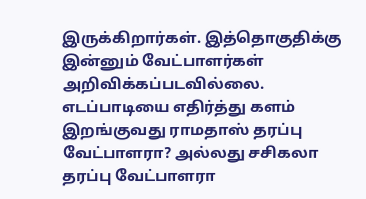இருக்கிறார்கள். இத்தொகுதிக்கு இன்னும் வேட்பாளர்கள் அறிவிக்கப்படவில்லை. எடப்பாடியை எதிர்த்து களம் இறங்குவது ராமதாஸ் தரப்பு வேட்பாளரா? அல்லது சசிகலா தரப்பு வேட்பாளரா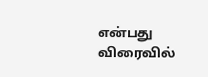என்பது விரைவில்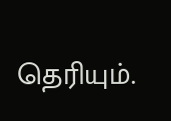தெரியும்.